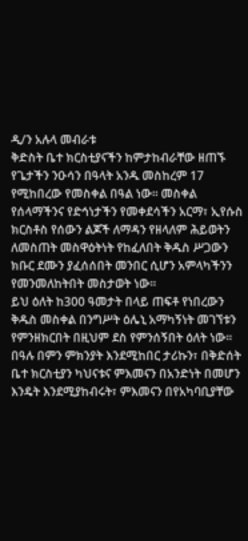ዲ/ን አሉላ መብራቱ
ቅድስት ቤተ ክርስቲያናችን ከምታከብራቸው ዘጠኙ የጌታችን ንዑሳን በዓላት አንዱ መስከረም 17 የሚከበረው የመስቀል በዓል ነው፡፡ መስቀል የሰላማችንና የድኅነታችን የመቀደሳችን አርማ፣ ኢየሱስ ክርስቶስ የሰውን ልጆች ለማዳን የዘላለም ሕይወትን ለመስጠት መስዋዕትነት የከፈለበት ቅዱስ ሥጋውን ክቡር ደሙን ያፈሰሰበት መንበር ሲሆን አምላካችንን የመንመለከትበት መስታወት ነው።
ይህ ዕለት ከ300 ዓመታት በላይ ጠፍቶ የነበረውን ቅዱስ መስቀል በንግሥት ዕሌኒ አማካኝነት መገኘቱን የምንዘክርበት በዚህም ደስ የምንሰኝበት ዕለት ነው፡፡ በዓሉ በምን ምክንያት እንደሚከበር ታሪኩን፣ በቅድሰት ቤተ ክርስቲያን ካህናቱና ምእመናን በአንድነት በመሆን እንዴት እንደሚያከብሩት፣ ምእመናን በየአካባቢያቸው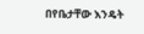በየቤታቸው እንዴት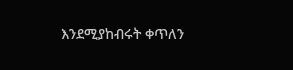እንደሚያከብሩት ቀጥለን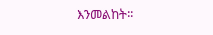እንመልከት፡፡